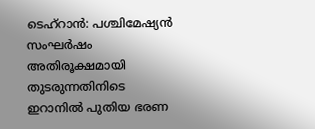ടെഹ്റാൻ: പശ്ചിമേഷ്യൻ സംഘർഷം അതിരൂക്ഷമായി തുടരുന്നതിനിടെ ഇറാനിൽ പുതിയ ഭരണ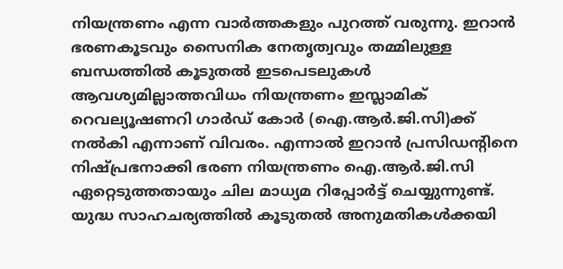നിയന്ത്രണം എന്ന വാർത്തകളും പുറത്ത് വരുന്നു. ഇറാൻ ഭരണകൂടവും സൈനിക നേതൃത്വവും തമ്മിലുള്ള ബന്ധത്തിൽ കൂടുതൽ ഇടപെടലുകൾ ആവശ്യമില്ലാത്തവിധം നിയന്ത്രണം ഇസ്ലാമിക് റെവല്യൂഷണറി ഗാർഡ് കോർ (ഐ.ആർ.ജി.സി)ക്ക് നൽകി എന്നാണ് വിവരം. എന്നാൽ ഇറാൻ പ്രസിഡന്റിനെ നിഷ്പ്രഭനാക്കി ഭരണ നിയന്ത്രണം ഐ.ആർ.ജി.സി ഏറ്റെടുത്തതായും ചില മാധ്യമ റിപ്പോർട്ട് ചെയ്യുന്നുണ്ട്. യുദ്ധ സാഹചര്യത്തിൽ കൂടുതൽ അനുമതികൾക്കയി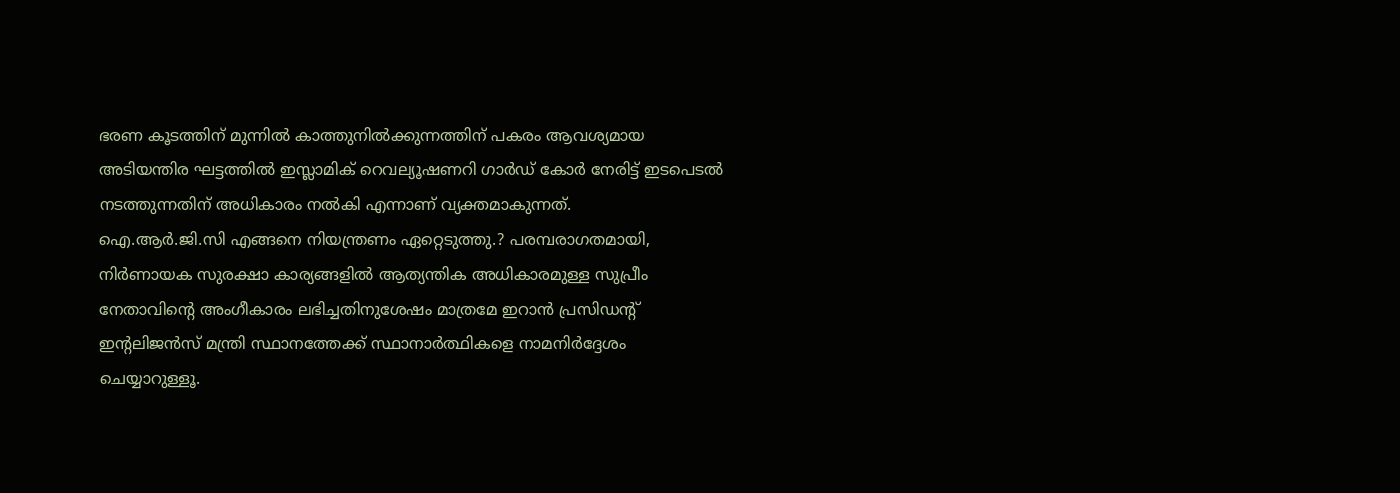ഭരണ കൂടത്തിന് മുന്നിൽ കാത്തുനിൽക്കുന്നത്തിന് പകരം ആവശ്യമായ അടിയന്തിര ഘട്ടത്തിൽ ഇസ്ലാമിക് റെവല്യൂഷണറി ഗാർഡ് കോർ നേരിട്ട് ഇടപെടൽ നടത്തുന്നതിന് അധികാരം നൽകി എന്നാണ് വ്യക്തമാകുന്നത്.
ഐ.ആർ.ജി.സി എങ്ങനെ നിയന്ത്രണം ഏറ്റെടുത്തു.? പരമ്പരാഗതമായി, നിർണായക സുരക്ഷാ കാര്യങ്ങളിൽ ആത്യന്തിക അധികാരമുള്ള സുപ്രീം നേതാവിൻ്റെ അംഗീകാരം ലഭിച്ചതിനുശേഷം മാത്രമേ ഇറാൻ പ്രസിഡന്റ് ഇന്റലിജൻസ് മന്ത്രി സ്ഥാനത്തേക്ക് സ്ഥാനാർത്ഥികളെ നാമനിർദ്ദേശം ചെയ്യാറുള്ളൂ.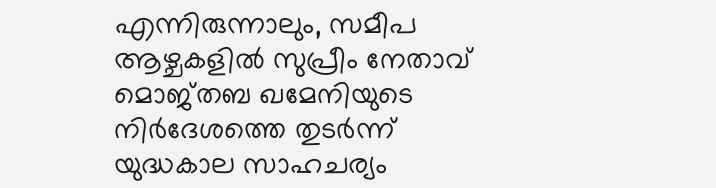എന്നിരുന്നാലും, സമീപ ആഴ്ചകളിൽ സുപ്രീം നേതാവ് മൊജ്തബ ഖമേനിയുടെ നിർദേശത്തെ തുടർന്ന് യുദ്ധകാല സാഹചര്യം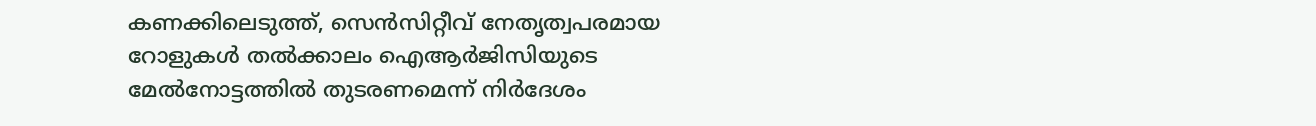കണക്കിലെടുത്ത്, സെൻസിറ്റീവ് നേതൃത്വപരമായ റോളുകൾ തൽക്കാലം ഐആർജിസിയുടെ മേൽനോട്ടത്തിൽ തുടരണമെന്ന് നിർദേശം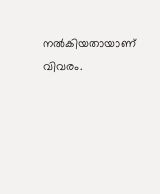നൽകിയതായാണ് വിവരം.